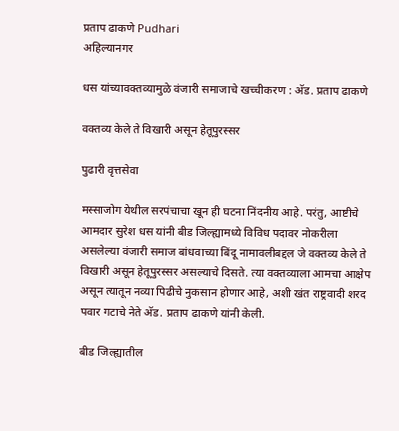प्रताप ढाकणे Pudhari
अहिल्यानगर

धस यांच्यावक्तव्यामुळे वंजारी समाजाचे खच्चीकरण : अ‍ॅड. प्रताप ढाकणे

वक्तव्य केले ते विखारी असून हेतूपुरस्सर

पुढारी वृत्तसेवा

मस्साजोग येथील सरपंचाचा खून ही घटना निंदनीय आहे. परंतु, आष्टीचे आमदार सुरेश धस यांनी बीड जिल्ह्यामध्ये विविध पदावर नोकरीला असलेल्या वंजारी समाज बांधवाच्या बिंदू नामावलीबद्दल जे वक्तव्य केले ते विखारी असून हेतूपुरस्सर असल्याचे दिसते. त्या वक्तव्याला आमचा आक्षेप असून त्यातून नव्या पिढीचे नुकसान होणार आहे, अशी खंत राष्ट्रवादी शरद पवार गटाचे नेते अ‍ॅड. प्रताप ढाकणे यांनी केली.

बीड जिल्ह्यातील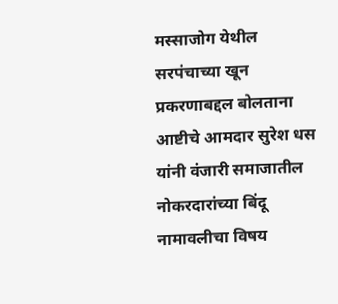मस्साजोग येथील सरपंचाच्या खून प्रकरणाबद्दल बोलताना आष्टीचे आमदार सुरेश धस यांनी वंजारी समाजातील नोकरदारांच्या बिंदू नामावलीचा विषय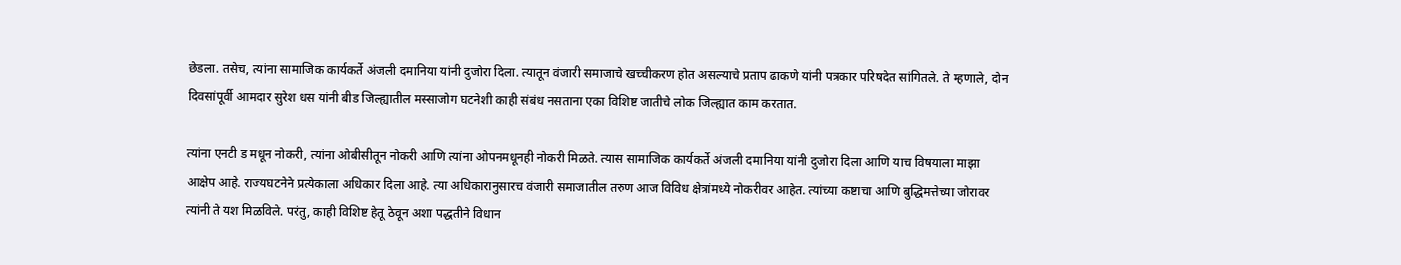छेडला. तसेच, त्यांना सामाजिक कार्यकर्ते अंजली दमानिया यांनी दुजोरा दिला. त्यातून वंजारी समाजाचे खच्चीकरण होत असल्याचे प्रताप ढाकणे यांनी पत्रकार परिषदेत सांगितले. ते म्हणाले, दोन दिवसांपूर्वी आमदार सुरेश धस यांनी बीड जिल्ह्यातील मस्साजोग घटनेशी काही संबंध नसताना एका विशिष्ट जातीचे लोक जिल्ह्यात काम करतात.

त्यांना एनटी ड मधून नोकरी, त्यांना ओबीसीतून नोकरी आणि त्यांना ओपनमधूनही नोकरी मिळते. त्यास सामाजिक कार्यकर्ते अंजली दमानिया यांनी दुजोरा दिला आणि याच विषयाला माझा आक्षेप आहे. राज्यघटनेने प्रत्येकाला अधिकार दिला आहे. त्या अधिकारानुसारच वंजारी समाजातील तरुण आज विविध क्षेत्रांमध्ये नोकरीवर आहेत. त्यांच्या कष्टाचा आणि बुद्धिमत्तेच्या जोरावर त्यांनी ते यश मिळविले. परंतु, काही विशिष्ट हेतू ठेवून अशा पद्धतीने विधान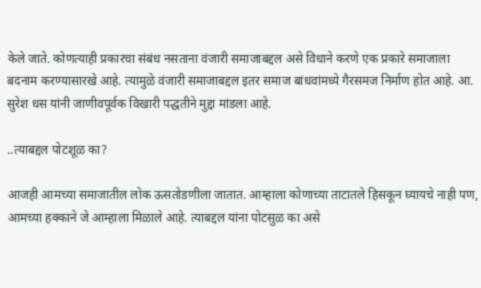केले जाते. कोणत्याही प्रकारचा संबंध नसताना वंजारी समाजाबद्दल असे विधाने करणे एक प्रकारे समाजाला बदनाम करण्यासारखे आहे. त्यामुळे वंजारी समाजाबद्दल इतर समाज बांधवांमध्ये गैरसमज निर्माण होत आहे. आ. सुरेश धस यांनी जाणीवपूर्वक विखारी पद्धतीने मुद्दा मांडला आहे.

..त्याबद्दल पोटशूळ का?

आजही आमच्या समाजातील लोक ऊसतोडणीला जातात. आम्हाला कोणाच्या ताटातले हिसकून घ्यायचे नाही पण, आमच्या हक्काने जे आम्हाला मिळाले आहे. त्याबद्दल यांना पोटसुळ का असे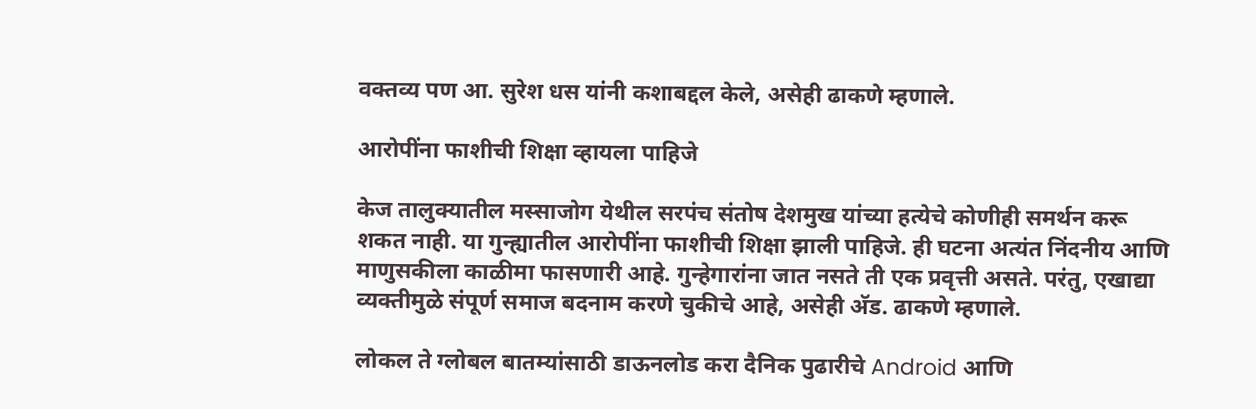वक्तव्य पण आ. सुरेश धस यांनी कशाबद्दल केले, असेही ढाकणे म्हणाले.

आरोपींना फाशीची शिक्षा व्हायला पाहिजे

केज तालुक्यातील मस्साजोग येथील सरपंच संतोष देशमुख यांच्या हत्येचे कोणीही समर्थन करू शकत नाही. या गुन्ह्यातील आरोपींना फाशीची शिक्षा झाली पाहिजे. ही घटना अत्यंत निंदनीय आणि माणुसकीला काळीमा फासणारी आहे. गुन्हेगारांना जात नसते ती एक प्रवृत्ती असते. परंतु, एखाद्या व्यक्तीमुळे संपूर्ण समाज बदनाम करणे चुकीचे आहे, असेही अ‍ॅड. ढाकणे म्हणाले.

लोकल ते ग्लोबल बातम्यांसाठी डाऊनलोड करा दैनिक पुढारीचे Android आणि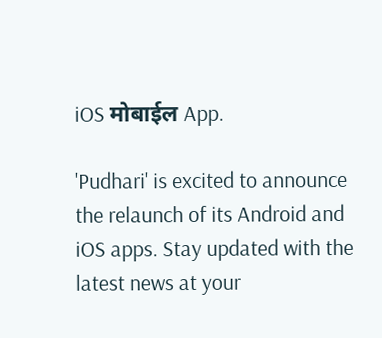iOS मोबाईल App.

'Pudhari' is excited to announce the relaunch of its Android and iOS apps. Stay updated with the latest news at your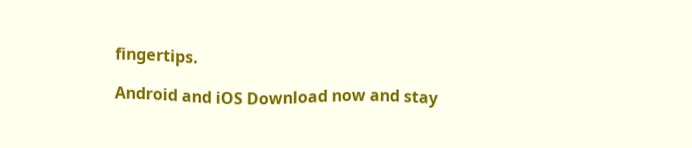fingertips.

Android and iOS Download now and stay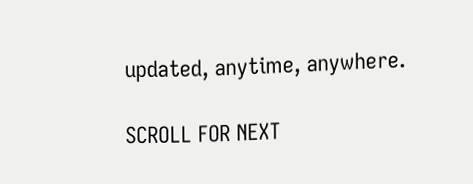updated, anytime, anywhere.

SCROLL FOR NEXT